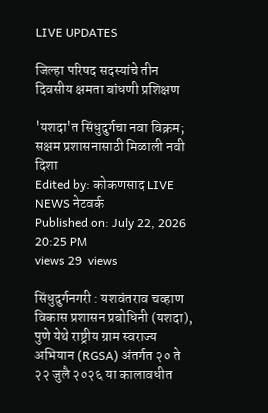LIVE UPDATES

जिल्हा परिषद सदस्यांचे तीन दिवसीय क्षमता बांधणी प्रशिक्षण

'यशदा'त सिंधुदुर्गचा नवा विक्रम; सक्षम प्रशासनासाठी मिळाली नवी दिशा
Edited by: कोकणसाद LIVE NEWS नेटवर्क
Published on: July 22, 2026 20:25 PM
views 29  views

सिंधुदुर्गनगरी : यशवंतराव चव्हाण विकास प्रशासन प्रबोधिनी (यशदा), पुणे येथे राष्ट्रीय ग्राम स्वराज्य अभियान (RGSA) अंतर्गत २० ते २२ जुलै २०२६ या कालावधीत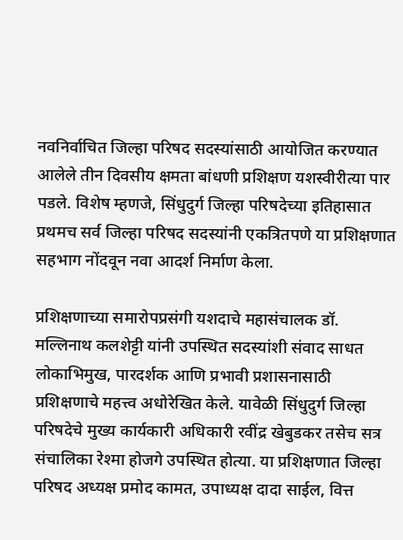नवनिर्वाचित जिल्हा परिषद सदस्यांसाठी आयोजित करण्यात आलेले तीन दिवसीय क्षमता बांधणी प्रशिक्षण यशस्वीरीत्या पार पडले. विशेष म्हणजे, सिंधुदुर्ग जिल्हा परिषदेच्या इतिहासात प्रथमच सर्व जिल्हा परिषद सदस्यांनी एकत्रितपणे या प्रशिक्षणात सहभाग नोंदवून नवा आदर्श निर्माण केला.

प्रशिक्षणाच्या समारोपप्रसंगी यशदाचे महासंचालक डॉ. मल्लिनाथ कलशेट्टी यांनी उपस्थित सदस्यांशी संवाद साधत लोकाभिमुख, पारदर्शक आणि प्रभावी प्रशासनासाठी प्रशिक्षणाचे महत्त्व अधोरेखित केले. यावेळी सिंधुदुर्ग जिल्हा परिषदेचे मुख्य कार्यकारी अधिकारी रवींद्र खेबुडकर तसेच सत्र संचालिका रेश्मा होजगे उपस्थित होत्या. या प्रशिक्षणात जिल्हा परिषद अध्यक्ष प्रमोद कामत, उपाध्यक्ष दादा साईल, वित्त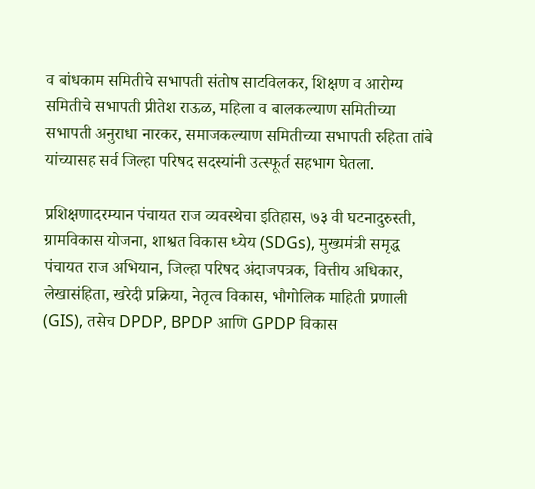व बांधकाम समितीचे सभापती संतोष साटविलकर, शिक्षण व आरोग्य समितीचे सभापती प्रीतेश राऊळ, महिला व बालकल्याण समितीच्या सभापती अनुराधा नारकर, समाजकल्याण समितीच्या सभापती रुहिता तांबे यांच्यासह सर्व जिल्हा परिषद सदस्यांनी उत्स्फूर्त सहभाग घेतला.

प्रशिक्षणादरम्यान पंचायत राज व्यवस्थेचा इतिहास, ७३ वी घटनादुरुस्ती, ग्रामविकास योजना, शाश्वत विकास ध्येय (SDGs), मुख्यमंत्री समृद्ध पंचायत राज अभियान, जिल्हा परिषद अंदाजपत्रक, वित्तीय अधिकार, लेखासंहिता, खरेदी प्रक्रिया, नेतृत्व विकास, भौगोलिक माहिती प्रणाली (GIS), तसेच DPDP, BPDP आणि GPDP विकास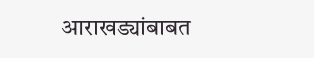आराखड्यांबाबत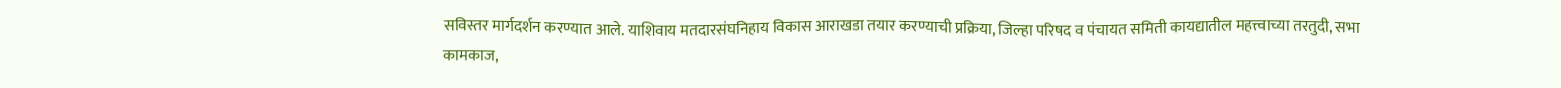सविस्तर मार्गदर्शन करण्यात आले. याशिवाय मतदारसंघनिहाय विकास आराखडा तयार करण्याची प्रक्रिया, जिल्हा परिषद व पंचायत समिती कायद्यातील महत्त्वाच्या तरतुदी, सभा कामकाज,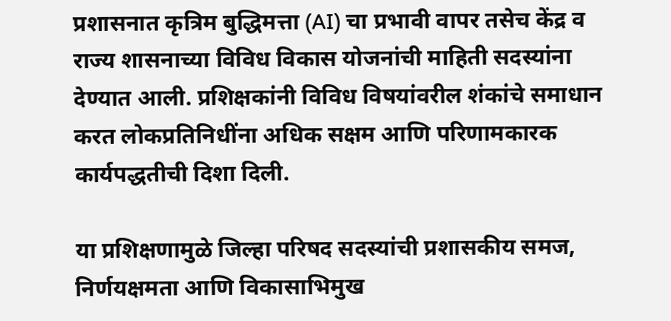प्रशासनात कृत्रिम बुद्धिमत्ता (AI) चा प्रभावी वापर तसेच केंद्र व राज्य शासनाच्या विविध विकास योजनांची माहिती सदस्यांना देण्यात आली. प्रशिक्षकांनी विविध विषयांवरील शंकांचे समाधान करत लोकप्रतिनिधींना अधिक सक्षम आणि परिणामकारक कार्यपद्धतीची दिशा दिली.

या प्रशिक्षणामुळे जिल्हा परिषद सदस्यांची प्रशासकीय समज, निर्णयक्षमता आणि विकासाभिमुख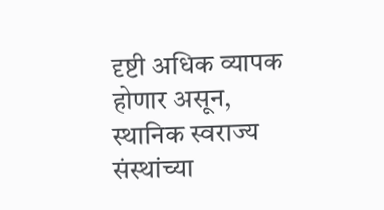दृष्टी अधिक व्यापक होणार असून, स्थानिक स्वराज्य संस्थांच्या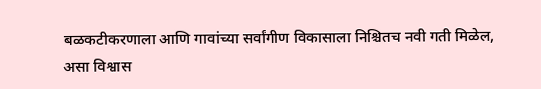बळकटीकरणाला आणि गावांच्या सर्वांगीण विकासाला निश्चितच नवी गती मिळेल, असा विश्वास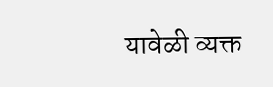यावेळी व्यक्त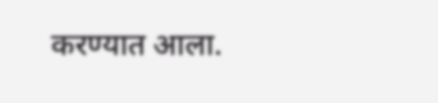करण्यात आला.